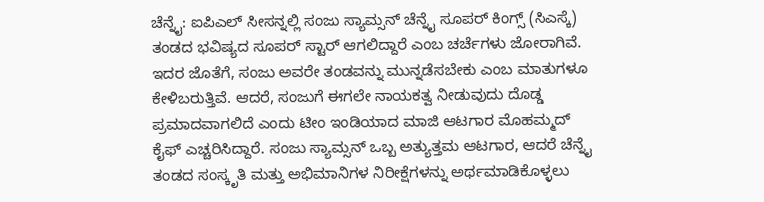ಚೆನ್ನೈ: ಐಪಿಎಲ್ ಸೀಸನ್ನಲ್ಲಿ ಸಂಜು ಸ್ಯಾಮ್ಸನ್ ಚೆನ್ನೈ ಸೂಪರ್ ಕಿಂಗ್ಸ್ (ಸಿಎಸ್ಕೆ) ತಂಡದ ಭವಿಷ್ಯದ ಸೂಪರ್ ಸ್ಟಾರ್ ಆಗಲಿದ್ದಾರೆ ಎಂಬ ಚರ್ಚೆಗಳು ಜೋರಾಗಿವೆ. ಇದರ ಜೊತೆಗೆ, ಸಂಜು ಅವರೇ ತಂಡವನ್ನು ಮುನ್ನಡೆಸಬೇಕು ಎಂಬ ಮಾತುಗಳೂ ಕೇಳಿಬರುತ್ತಿವೆ. ಆದರೆ, ಸಂಜುಗೆ ಈಗಲೇ ನಾಯಕತ್ವ ನೀಡುವುದು ದೊಡ್ಡ ಪ್ರಮಾದವಾಗಲಿದೆ ಎಂದು ಟೀಂ ಇಂಡಿಯಾದ ಮಾಜಿ ಆಟಗಾರ ಮೊಹಮ್ಮದ್ ಕೈಫ್ ಎಚ್ಚರಿಸಿದ್ದಾರೆ. ಸಂಜು ಸ್ಯಾಮ್ಸನ್ ಒಬ್ಬ ಅತ್ಯುತ್ತಮ ಆಟಗಾರ, ಆದರೆ ಚೆನ್ನೈ ತಂಡದ ಸಂಸ್ಕೃತಿ ಮತ್ತು ಅಭಿಮಾನಿಗಳ ನಿರೀಕ್ಷೆಗಳನ್ನು ಅರ್ಥಮಾಡಿಕೊಳ್ಳಲು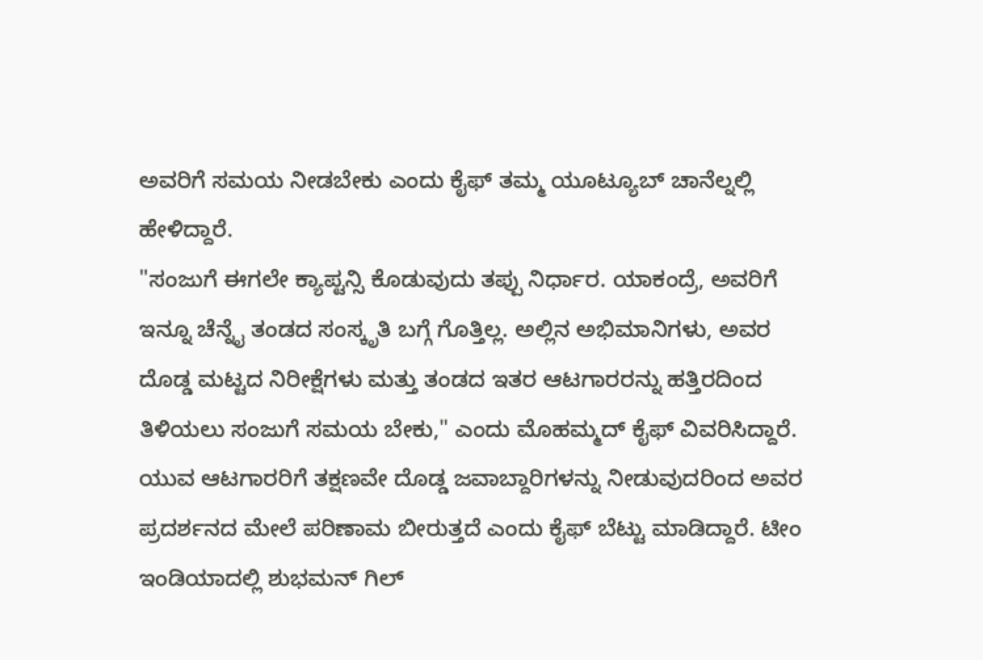ಅವರಿಗೆ ಸಮಯ ನೀಡಬೇಕು ಎಂದು ಕೈಫ್ ತಮ್ಮ ಯೂಟ್ಯೂಬ್ ಚಾನೆಲ್ನಲ್ಲಿ ಹೇಳಿದ್ದಾರೆ.
"ಸಂಜುಗೆ ಈಗಲೇ ಕ್ಯಾಪ್ಟನ್ಸಿ ಕೊಡುವುದು ತಪ್ಪು ನಿರ್ಧಾರ. ಯಾಕಂದ್ರೆ, ಅವರಿಗೆ ಇನ್ನೂ ಚೆನ್ನೈ ತಂಡದ ಸಂಸ್ಕೃತಿ ಬಗ್ಗೆ ಗೊತ್ತಿಲ್ಲ. ಅಲ್ಲಿನ ಅಭಿಮಾನಿಗಳು, ಅವರ ದೊಡ್ಡ ಮಟ್ಟದ ನಿರೀಕ್ಷೆಗಳು ಮತ್ತು ತಂಡದ ಇತರ ಆಟಗಾರರನ್ನು ಹತ್ತಿರದಿಂದ ತಿಳಿಯಲು ಸಂಜುಗೆ ಸಮಯ ಬೇಕು," ಎಂದು ಮೊಹಮ್ಮದ್ ಕೈಫ್ ವಿವರಿಸಿದ್ದಾರೆ.
ಯುವ ಆಟಗಾರರಿಗೆ ತಕ್ಷಣವೇ ದೊಡ್ಡ ಜವಾಬ್ದಾರಿಗಳನ್ನು ನೀಡುವುದರಿಂದ ಅವರ ಪ್ರದರ್ಶನದ ಮೇಲೆ ಪರಿಣಾಮ ಬೀರುತ್ತದೆ ಎಂದು ಕೈಫ್ ಬೆಟ್ಟು ಮಾಡಿದ್ದಾರೆ. ಟೀಂ ಇಂಡಿಯಾದಲ್ಲಿ ಶುಭಮನ್ ಗಿಲ್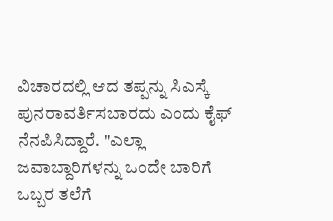ವಿಚಾರದಲ್ಲಿ ಆದ ತಪ್ಪನ್ನು ಸಿಎಸ್ಕೆ ಪುನರಾವರ್ತಿಸಬಾರದು ಎಂದು ಕೈಫ್ ನೆನಪಿಸಿದ್ದಾರೆ. "ಎಲ್ಲಾ ಜವಾಬ್ದಾರಿಗಳನ್ನು ಒಂದೇ ಬಾರಿಗೆ ಒಬ್ಬರ ತಲೆಗೆ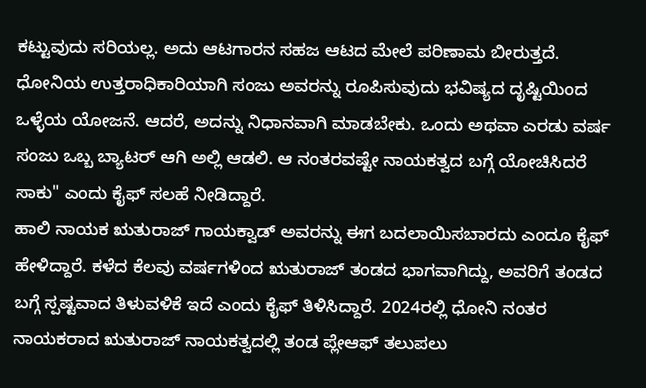ಕಟ್ಟುವುದು ಸರಿಯಲ್ಲ. ಅದು ಆಟಗಾರನ ಸಹಜ ಆಟದ ಮೇಲೆ ಪರಿಣಾಮ ಬೀರುತ್ತದೆ. ಧೋನಿಯ ಉತ್ತರಾಧಿಕಾರಿಯಾಗಿ ಸಂಜು ಅವರನ್ನು ರೂಪಿಸುವುದು ಭವಿಷ್ಯದ ದೃಷ್ಟಿಯಿಂದ ಒಳ್ಳೆಯ ಯೋಜನೆ. ಆದರೆ, ಅದನ್ನು ನಿಧಾನವಾಗಿ ಮಾಡಬೇಕು. ಒಂದು ಅಥವಾ ಎರಡು ವರ್ಷ ಸಂಜು ಒಬ್ಬ ಬ್ಯಾಟರ್ ಆಗಿ ಅಲ್ಲಿ ಆಡಲಿ. ಆ ನಂತರವಷ್ಟೇ ನಾಯಕತ್ವದ ಬಗ್ಗೆ ಯೋಚಿಸಿದರೆ ಸಾಕು" ಎಂದು ಕೈಫ್ ಸಲಹೆ ನೀಡಿದ್ದಾರೆ.
ಹಾಲಿ ನಾಯಕ ಋತುರಾಜ್ ಗಾಯಕ್ವಾಡ್ ಅವರನ್ನು ಈಗ ಬದಲಾಯಿಸಬಾರದು ಎಂದೂ ಕೈಫ್ ಹೇಳಿದ್ದಾರೆ. ಕಳೆದ ಕೆಲವು ವರ್ಷಗಳಿಂದ ಋತುರಾಜ್ ತಂಡದ ಭಾಗವಾಗಿದ್ದು, ಅವರಿಗೆ ತಂಡದ ಬಗ್ಗೆ ಸ್ಪಷ್ಟವಾದ ತಿಳುವಳಿಕೆ ಇದೆ ಎಂದು ಕೈಫ್ ತಿಳಿಸಿದ್ದಾರೆ. 2024ರಲ್ಲಿ ಧೋನಿ ನಂತರ ನಾಯಕರಾದ ಋತುರಾಜ್ ನಾಯಕತ್ವದಲ್ಲಿ ತಂಡ ಪ್ಲೇಆಫ್ ತಲುಪಲು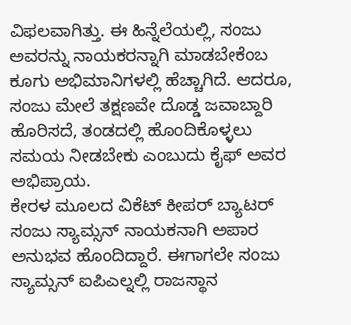ವಿಫಲವಾಗಿತ್ತು. ಈ ಹಿನ್ನೆಲೆಯಲ್ಲಿ, ಸಂಜು ಅವರನ್ನು ನಾಯಕರನ್ನಾಗಿ ಮಾಡಬೇಕೆಂಬ ಕೂಗು ಅಭಿಮಾನಿಗಳಲ್ಲಿ ಹೆಚ್ಚಾಗಿದೆ. ಆದರೂ, ಸಂಜು ಮೇಲೆ ತಕ್ಷಣವೇ ದೊಡ್ಡ ಜವಾಬ್ದಾರಿ ಹೊರಿಸದೆ, ತಂಡದಲ್ಲಿ ಹೊಂದಿಕೊಳ್ಳಲು ಸಮಯ ನೀಡಬೇಕು ಎಂಬುದು ಕೈಫ್ ಅವರ ಅಭಿಪ್ರಾಯ.
ಕೇರಳ ಮೂಲದ ವಿಕೆಟ್ ಕೀಪರ್ ಬ್ಯಾಟರ್ ಸಂಜು ಸ್ಯಾಮ್ಸನ್ ನಾಯಕನಾಗಿ ಅಪಾರ ಅನುಭವ ಹೊಂದಿದ್ದಾರೆ. ಈಗಾಗಲೇ ಸಂಜು ಸ್ಯಾಮ್ಸನ್ ಐಪಿಎಲ್ನಲ್ಲಿ ರಾಜಸ್ಥಾನ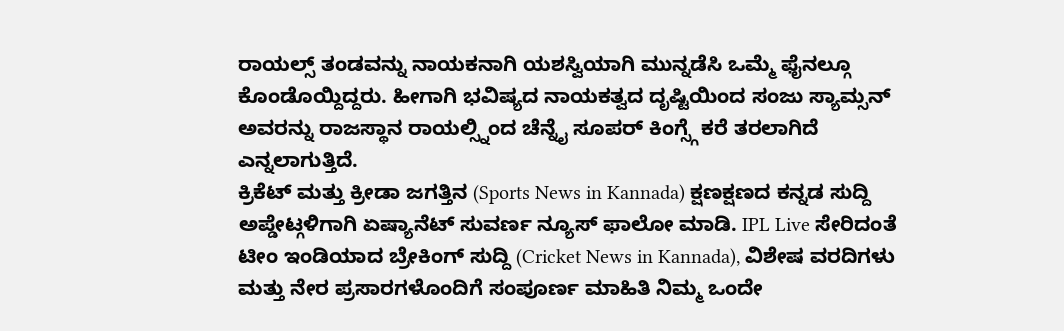ರಾಯಲ್ಸ್ ತಂಡವನ್ನು ನಾಯಕನಾಗಿ ಯಶಸ್ವಿಯಾಗಿ ಮುನ್ನಡೆಸಿ ಒಮ್ಮೆ ಫೈನಲ್ಗೂ ಕೊಂಡೊಯ್ದಿದ್ದರು. ಹೀಗಾಗಿ ಭವಿಷ್ಯದ ನಾಯಕತ್ವದ ದೃಷ್ಟಿಯಿಂದ ಸಂಜು ಸ್ಯಾಮ್ಸನ್ ಅವರನ್ನು ರಾಜಸ್ಥಾನ ರಾಯಲ್ಸ್ನಿಂದ ಚೆನ್ನೈ ಸೂಪರ್ ಕಿಂಗ್ಸ್ಗೆ ಕರೆ ತರಲಾಗಿದೆ ಎನ್ನಲಾಗುತ್ತಿದೆ.
ಕ್ರಿಕೆಟ್ ಮತ್ತು ಕ್ರೀಡಾ ಜಗತ್ತಿನ (Sports News in Kannada) ಕ್ಷಣಕ್ಷಣದ ಕನ್ನಡ ಸುದ್ದಿ ಅಪ್ಡೇಟ್ಗಳಿಗಾಗಿ ಏಷ್ಯಾನೆಟ್ ಸುವರ್ಣ ನ್ಯೂಸ್ ಫಾಲೋ ಮಾಡಿ. IPL Live ಸೇರಿದಂತೆ ಟೀಂ ಇಂಡಿಯಾದ ಬ್ರೇಕಿಂಗ್ ಸುದ್ದಿ (Cricket News in Kannada), ವಿಶೇಷ ವರದಿಗಳು ಮತ್ತು ನೇರ ಪ್ರಸಾರಗಳೊಂದಿಗೆ ಸಂಪೂರ್ಣ ಮಾಹಿತಿ ನಿಮ್ಮ ಒಂದೇ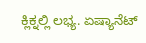ಕ್ಲಿಕ್ನಲ್ಲಿ ಲಭ್ಯ. ಏಷ್ಯಾನೆಟ್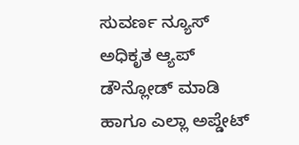ಸುವರ್ಣ ನ್ಯೂಸ್ ಅಧಿಕೃತ ಆ್ಯಪ್ ಡೌನ್ಲೋಡ್ ಮಾಡಿ ಹಾಗೂ ಎಲ್ಲಾ ಅಪ್ಡೇಟ್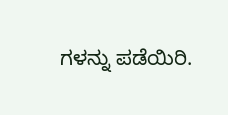ಗಳನ್ನು ಪಡೆಯಿರಿ.